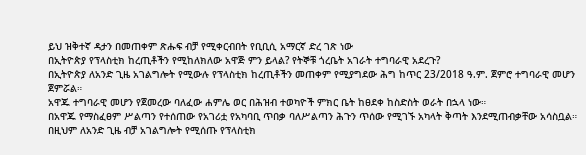ይህ ዝቅተኛ ዳታን በመጠቀም ጽሑፍ ብቻ የሚቀርብበት የቢቢሲ አማርኛ ድረ ገጽ ነው
በኢትዮጵያ የፕላስቲክ ከረጢቶችን የሚከለክለው አዋጅ ምን ይላል? የትኞቹ ጎረቤት አገራት ተግባራዊ አደረጉ?
በኢትዮጵያ ለአንድ ጊዜ አገልግሎት የሚውሉ የፕላስቲክ ከረጢቶችን መጠቀም የሚያግደው ሕግ ከጥር 23/2018 ዓ.ም. ጀምሮ ተግባራዊ መሆን ጀምሯል።
አዋጁ ተግባራዊ መሆን የጀመረው ባለፈው ሐምሌ ወር በሕዝብ ተወካዮች ምክር ቤት ከፀደቀ ከስድስት ወራት በኋላ ነው።
በአዋጁ የማስፈፀም ሥልጣን የተሰጠው የአገሪቷ የአካባቢ ጥበቃ ባለሥልጣን ሕጉን ጥሰው የሚገኙ አካላት ቅጣት እንደሚጠብቃቸው አሳስቧል።
በዚህም ለአንድ ጊዜ ብቻ አገልግሎት የሚሰጡ የፕላስቲክ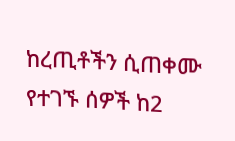ከረጢቶችን ሲጠቀሙ የተገኙ ሰዎች ከ2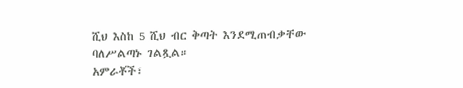ሺህ እስከ 5 ሺህ ብር ቅጣት እንደሚጠብቃቸው ባለሥልጣኑ ገልጿል።
አምራቾች፣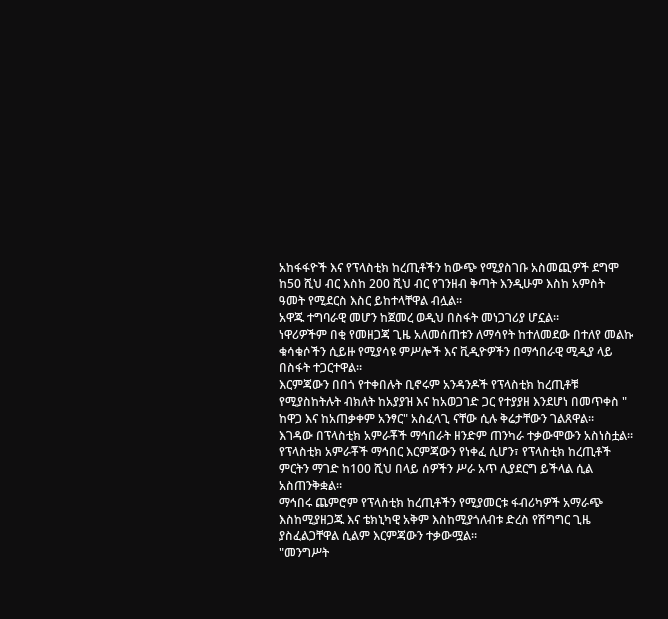አከፋፋዮች እና የፕላስቲክ ከረጢቶችን ከውጭ የሚያስገቡ አስመጪዎች ደግሞ ከ50 ሺህ ብር እስከ 200 ሺህ ብር የገንዘብ ቅጣት እንዲሁም እስከ አምስት ዓመት የሚደርስ እስር ይከተላቸዋል ብሏል።
አዋጁ ተግባራዊ መሆን ከጀመረ ወዲህ በስፋት መነጋገሪያ ሆኗል።
ነዋሪዎችም በቂ የመዘጋጃ ጊዜ አለመሰጠቱን ለማሳየት ከተለመደው በተለየ መልኩ ቁሳቁሶችን ሲይዙ የሚያሳዩ ምሥሎች እና ቪዲዮዎችን በማኅበራዊ ሚዲያ ላይ በስፋት ተጋርተዋል።
እርምጃውን በበጎ የተቀበሉት ቢኖሩም አንዳንዶች የፕላስቲክ ከረጢቶቹ የሚያስከትሉት ብክለት ከአያያዝ እና ከአወጋገድ ጋር የተያያዘ እንደሆነ በመጥቀስ " ከዋጋ እና ከአጠቃቀም አንፃር" አስፈላጊ ናቸው ሲሉ ቅሬታቸውን ገልጸዋል።
እገዳው በፕላስቲክ አምራቾች ማኅበራት ዘንድም ጠንካራ ተቃውሞውን አስነስቷል።
የፕላስቲክ አምራቾች ማኅበር እርምጃውን የነቀፈ ሲሆን፣ የፕላስቲክ ከረጢቶች ምርትን ማገድ ከ100 ሺህ በላይ ሰዎችን ሥራ አጥ ሊያደርግ ይችላል ሲል አስጠንቅቋል።
ማኅበሩ ጨምሮም የፕላስቲክ ከረጢቶችን የሚያመርቱ ፋብሪካዎች አማራጭ እስከሚያዘጋጁ እና ቴክኒካዊ አቅም እስከሚያጎለብቱ ድረስ የሽግግር ጊዜ ያስፈልጋቸዋል ሲልም እርምጃውን ተቃውሟል።
"መንግሥት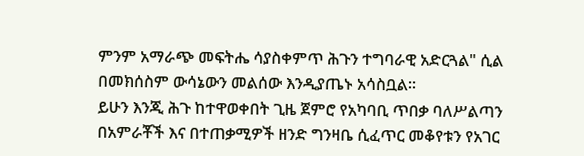ምንም አማራጭ መፍትሔ ሳያስቀምጥ ሕጉን ተግባራዊ አድርጓል" ሲል በመክሰስም ውሳኔውን መልሰው እንዲያጤኑ አሳስቧል።
ይሁን እንጂ ሕጉ ከተዋወቀበት ጊዜ ጀምሮ የአካባቢ ጥበቃ ባለሥልጣን በአምራቾች እና በተጠቃሚዎች ዘንድ ግንዛቤ ሲፈጥር መቆየቱን የአገር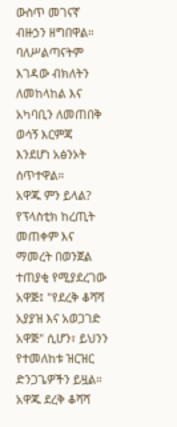ውስጥ መገናኛ ብዙኃን ዘግበዋል።
ባለሥልጣናትም እገዳው ብክለትን ለመከላከል እና አካባቢን ለመጠበቅ ወሳኝ እርምጃ እንደሆነ አፅንኦት ሰጥተዋል።
አዋጁ ምን ይላል?
የፕላስቲክ ከረጢት መጠቀም እና ማመረት በወንጀል ተጠያቂ የሚያደረገው አዋጅ፤ "የደረቅ ቆሻሻ አያያዝ እና አወጋገድ አዋጅ" ሲሆን፣ ይህንን የተመለከቱ ዝርዝር ድንጋጌዎችን ይዟል።
አዋጁ ደረቅ ቆሻሻ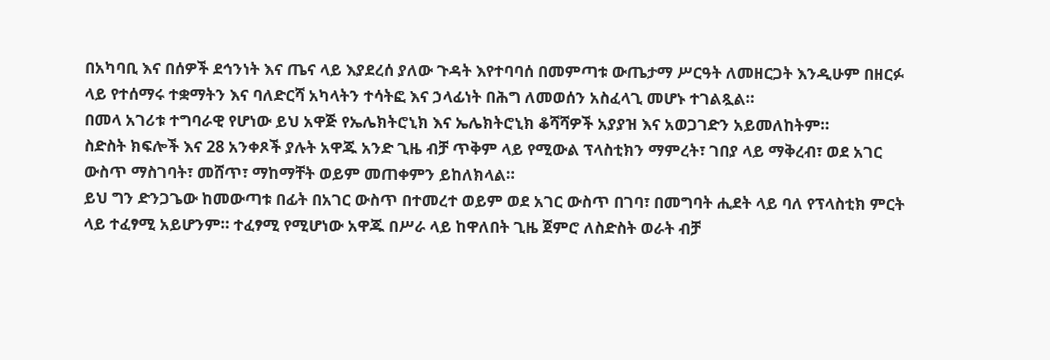በአካባቢ እና በሰዎች ደኅንነት እና ጤና ላይ እያደረሰ ያለው ጉዳት እየተባባሰ በመምጣቱ ውጤታማ ሥርዓት ለመዘርጋት እንዲሁም በዘርፉ ላይ የተሰማሩ ተቋማትን እና ባለድርሻ አካላትን ተሳትፎ እና ኃላፊነት በሕግ ለመወሰን አስፈላጊ መሆኑ ተገልጿል።
በመላ አገሪቱ ተግባራዊ የሆነው ይህ አዋጅ የኤሌክትሮኒክ እና ኤሌክትሮኒክ ቆሻሻዎች አያያዝ እና አወጋገድን አይመለከትም።
ስድስት ክፍሎች እና 28 አንቀጾች ያሉት አዋጁ አንድ ጊዜ ብቻ ጥቅም ላይ የሚውል ፕላስቲክን ማምረት፣ ገበያ ላይ ማቅረብ፣ ወደ አገር ውስጥ ማስገባት፣ መሸጥ፣ ማከማቸት ወይም መጠቀምን ይከለክላል።
ይህ ግን ድንጋጌው ከመውጣቱ በፊት በአገር ውስጥ በተመረተ ወይም ወደ አገር ውስጥ በገባ፣ በመግባት ሒደት ላይ ባለ የፕላስቲክ ምርት ላይ ተፈፃሚ አይሆንም። ተፈፃሚ የሚሆነው አዋጁ በሥራ ላይ ከዋለበት ጊዜ ጀምሮ ለስድስት ወራት ብቻ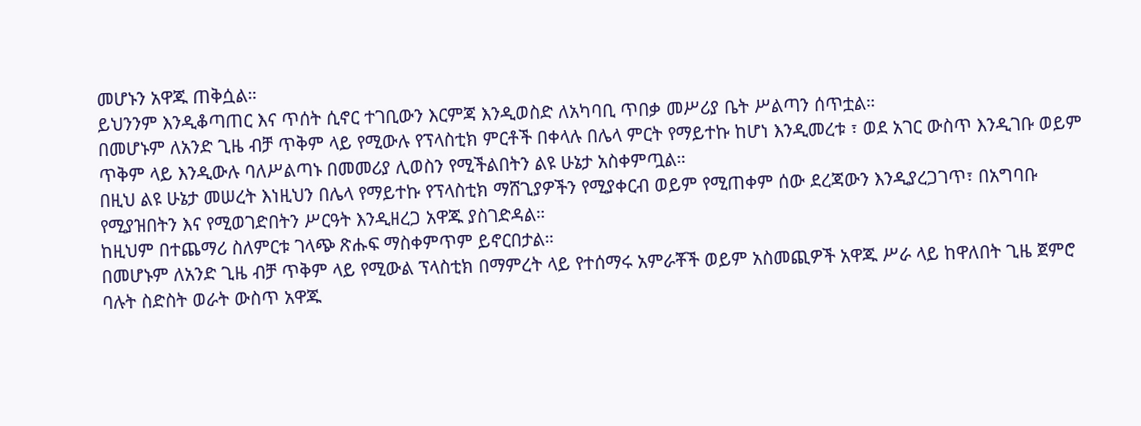መሆኑን አዋጁ ጠቅሷል።
ይህንንም እንዲቆጣጠር እና ጥሰት ሲኖር ተገቢውን እርምጃ እንዲወስድ ለአካባቢ ጥበቃ መሥሪያ ቤት ሥልጣን ሰጥቷል።
በመሆኑም ለአንድ ጊዜ ብቻ ጥቅም ላይ የሚውሉ የፕላስቲክ ምርቶች በቀላሉ በሌላ ምርት የማይተኩ ከሆነ እንዲመረቱ ፣ ወደ አገር ውስጥ እንዲገቡ ወይም ጥቅም ላይ እንዲውሉ ባለሥልጣኑ በመመሪያ ሊወስን የሚችልበትን ልዩ ሁኔታ አስቀምጧል።
በዚህ ልዩ ሁኔታ መሠረት እነዚህን በሌላ የማይተኩ የፕላስቲክ ማሸጊያዎችን የሚያቀርብ ወይም የሚጠቀም ሰው ደረጃውን እንዲያረጋገጥ፣ በአግባቡ የሚያዝበትን እና የሚወገድበትን ሥርዓት እንዲዘረጋ አዋጁ ያስገድዳል።
ከዚህም በተጨማሪ ስለምርቱ ገላጭ ጽሑፍ ማስቀምጥም ይኖርበታል።
በመሆኑም ለአንድ ጊዜ ብቻ ጥቅም ላይ የሚውል ፕላስቲክ በማምረት ላይ የተሰማሩ አምራቾች ወይም አስመጪዎች አዋጁ ሥራ ላይ ከዋለበት ጊዜ ጀምሮ ባሉት ስድስት ወራት ውስጥ አዋጁ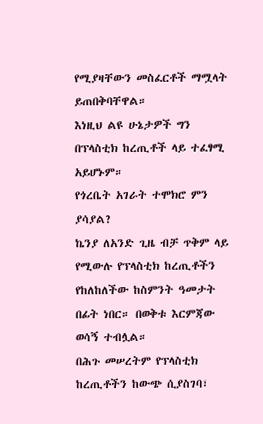የሚያዛቸውን መስፈርቶች ማሟላት ይጠበቅባቸዋል።
እነዚህ ልዩ ሁኔታዎች ግን በፕላስቲክ ከረጢቶች ላይ ተፈፃሚ አይሆኑም።
የጎረቤት አገራት ተሞክሮ ምን ያሳያል?
ኬንያ ለአንድ ጊዜ ብቻ ጥቅም ላይ የሚውሉ የፕላስቲክ ከረጢቶችን የከለከለችው ከስምንት ዓመታት በፊት ነበር። በወቅቱ እርምጃው ወሳኝ ተብሏል።
በሕጉ መሠረትም የፕላስቲክ ከረጢቶችን ከውጭ ሲያስገባ፣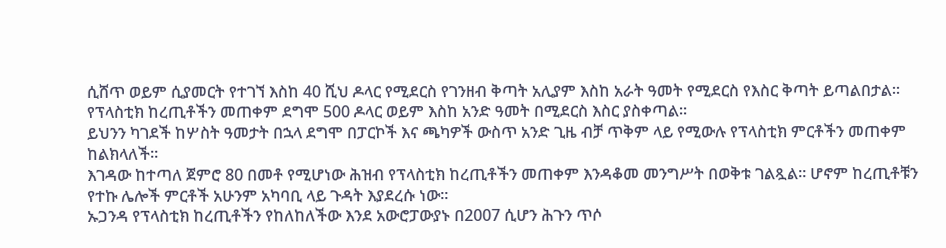ሲሸጥ ወይም ሲያመርት የተገኘ እስከ 40 ሺህ ዶላር የሚደርስ የገንዘብ ቅጣት አሊያም እስከ አራት ዓመት የሚደርስ የእስር ቅጣት ይጣልበታል።
የፕላስቲክ ከረጢቶችን መጠቀም ደግሞ 500 ዶላር ወይም እስከ አንድ ዓመት በሚደርስ እስር ያስቀጣል።
ይህንን ካገደች ከሦስት ዓመታት በኋላ ደግሞ በፓርኮች እና ጫካዎች ውስጥ አንድ ጊዜ ብቻ ጥቅም ላይ የሚውሉ የፕላስቲክ ምርቶችን መጠቀም ከልክላለች።
እገዳው ከተጣለ ጀምሮ 80 በመቶ የሚሆነው ሕዝብ የፕላስቲክ ከረጢቶችን መጠቀም እንዳቆመ መንግሥት በወቅቱ ገልጿል። ሆኖም ከረጢቶቹን የተኩ ሌሎች ምርቶች አሁንም አካባቢ ላይ ጉዳት እያደረሱ ነው።
ኡጋንዳ የፕላስቲክ ከረጢቶችን የከለከለችው እንደ አውሮፓውያኑ በ2007 ሲሆን ሕጉን ጥሶ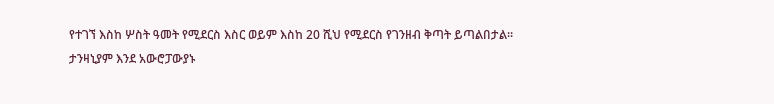የተገኘ እስከ ሦስት ዓመት የሚደርስ እስር ወይም እስከ 20 ሺህ የሚደርስ የገንዘብ ቅጣት ይጣልበታል።
ታንዛኒያም እንደ አውሮፓውያኑ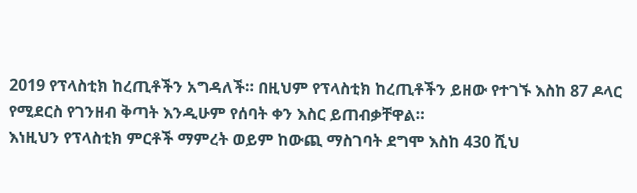2019 የፕላስቲክ ከረጢቶችን አግዳለች። በዚህም የፕላስቲክ ከረጢቶችን ይዘው የተገኙ እስከ 87 ዶላር የሚደርስ የገንዘብ ቅጣት እንዲሁም የሰባት ቀን እስር ይጠብቃቸዋል።
እነዚህን የፕላስቲክ ምርቶች ማምረት ወይም ከውጪ ማስገባት ደግሞ እስከ 430 ሺህ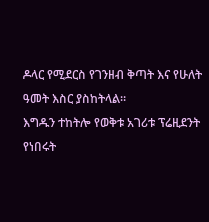ዶላር የሚደርስ የገንዘብ ቅጣት እና የሁለት ዓመት እስር ያስከትላል።
እግዱን ተከትሎ የወቅቱ አገሪቱ ፕሬዚደንት የነበሩት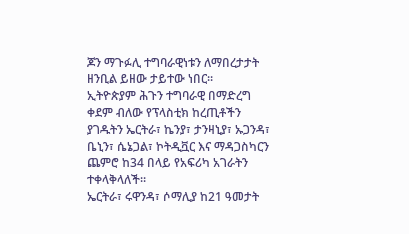ጆን ማጉፉሊ ተግባራዊነቱን ለማበረታታት ዘንቢል ይዘው ታይተው ነበር።
ኢትዮጵያም ሕጉን ተግባራዊ በማድረግ ቀደም ብለው የፕላስቲክ ከረጢቶችን ያገዱትን ኤርትራ፣ ኬንያ፣ ታንዛኒያ፣ ኡጋንዳ፣ ቤኒን፣ ሴኔጋል፣ ኮትዲቯር እና ማዳጋስካርን ጨምሮ ከ34 በላይ የአፍሪካ አገራትን ተቀላቅላለች።
ኤርትራ፣ ሩዋንዳ፣ ሶማሊያ ከ21 ዓመታት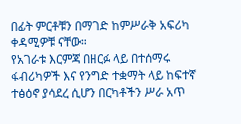በፊት ምርቶቹን በማገድ ከምሥራቅ አፍሪካ ቀዳሚዎቹ ናቸው።
የአገራቱ እርምጃ በዘርፉ ላይ በተሰማሩ ፋብሪካዎች እና የንግድ ተቋማት ላይ ከፍተኛ ተፅዕኖ ያሳደረ ሲሆን በርካቶችን ሥራ አጥ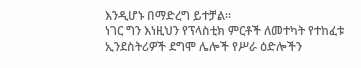እንዲሆኑ በማድረግ ይተቻል።
ነገር ግን እነዚህን የፕላስቲክ ምርቶች ለመተካት የተከፈቱ ኢንደስትሪዎች ደግሞ ሌሎች የሥራ ዕድሎችን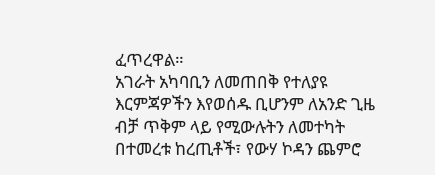ፈጥረዋል።
አገራት አካባቢን ለመጠበቅ የተለያዩ እርምጃዎችን እየወሰዱ ቢሆንም ለአንድ ጊዜ ብቻ ጥቅም ላይ የሚውሉትን ለመተካት በተመረቱ ከረጢቶች፣ የውሃ ኮዳን ጨምሮ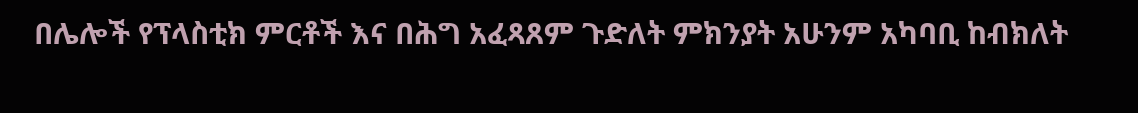በሌሎች የፕላስቲክ ምርቶች እና በሕግ አፈጻጸም ጉድለት ምክንያት አሁንም አካባቢ ከብክለት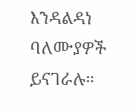እንዳልዳነ ባለሙያዎች ይናገራሉ።